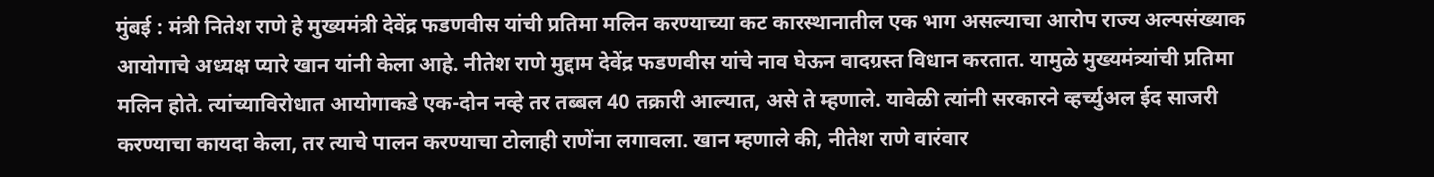मुंबई : मंत्री नितेश राणे हे मुख्यमंत्री देवेंद्र फडणवीस यांची प्रतिमा मलिन करण्याच्या कट कारस्थानातील एक भाग असल्याचा आरोप राज्य अल्पसंख्याक आयोगाचे अध्यक्ष प्यारे खान यांनी केला आहे. नीतेश राणे मुद्दाम देवेंद्र फडणवीस यांचे नाव घेऊन वादग्रस्त विधान करतात. यामुळे मुख्यमंत्र्यांची प्रतिमा मलिन होते. त्यांच्याविरोधात आयोगाकडे एक-दोन नव्हे तर तब्बल 40 तक्रारी आल्यात, असे ते म्हणाले. यावेळी त्यांनी सरकारने व्हर्च्युअल ईद साजरी करण्याचा कायदा केला, तर त्याचे पालन करण्याचा टोलाही राणेंना लगावला. खान म्हणाले की, नीतेश राणे वारंवार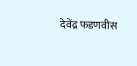देवेंद्र फडणवीस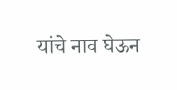यांचे नाव घेऊन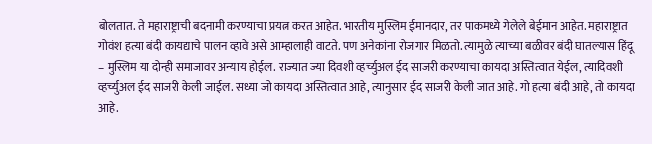बोलतात. ते महाराष्ट्राची बदनामी करण्याचा प्रयत्न करत आहेत. भारतीय मुस्लिम ईमानदार, तर पाकमध्ये गेलेले बेईमान आहेत. महाराष्ट्रात गोवंश हत्या बंदी कायद्याचे पालन व्हावे असे आम्हालाही वाटते. पण अनेकांना रोजगार मिळतो. त्यामुळे त्याच्या बळीवर बंदी घातल्यास हिंदू – मुस्लिम या दोन्ही समाजावर अन्याय होईल. राज्यात ज्या दिवशी व्हर्च्युअल ईद साजरी करण्याचा कायदा अस्तित्वात येईल, त्यादिवशी व्हर्च्युअल ईद साजरी केली जाईल. सध्या जो कायदा अस्तित्वात आहे, त्यानुसार ईद साजरी केली जात आहे. गो हत्या बंदी आहे, तो कायदा आहे.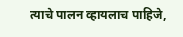त्याचे पालन व्हायलाच पाहिजे,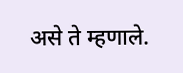असे ते म्हणाले.